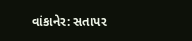વાંકાનેર: સતાપર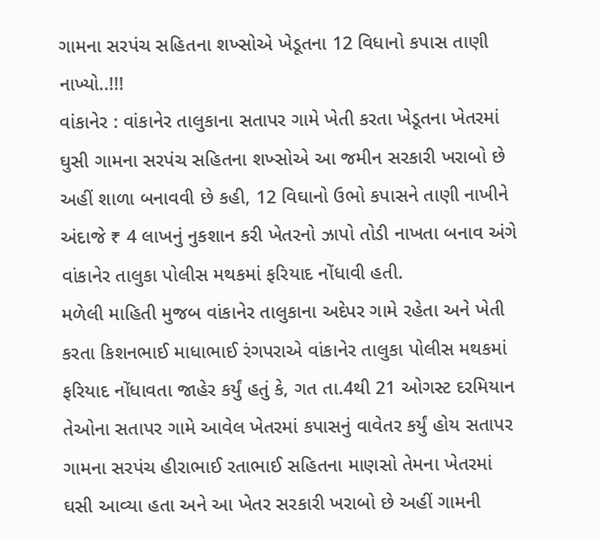ગામના સરપંચ સહિતના શખ્સોએ ખેડૂતના 12 વિધાનો કપાસ તાણી નાખ્યો..!!!
વાંકાનેર : વાંકાનેર તાલુકાના સતાપર ગામે ખેતી કરતા ખેડૂતના ખેતરમાં ઘુસી ગામના સરપંચ સહિતના શખ્સોએ આ જમીન સરકારી ખરાબો છે અહીં શાળા બનાવવી છે કહી, 12 વિઘાનો ઉભો કપાસને તાણી નાખીને અંદાજે ₹ 4 લાખનું નુકશાન કરી ખેતરનો ઝાપો તોડી નાખતા બનાવ અંગે વાંકાનેર તાલુકા પોલીસ મથકમાં ફરિયાદ નોંધાવી હતી.
મળેલી માહિતી મુજબ વાંકાનેર તાલુકાના અદેપર ગામે રહેતા અને ખેતી કરતા કિશનભાઈ માધાભાઈ રંગપરાએ વાંકાનેર તાલુકા પોલીસ મથકમાં ફરિયાદ નોંધાવતા જાહેર કર્યું હતું કે, ગત તા.4થી 21 ઓગસ્ટ દરમિયાન તેઓના સતાપર ગામે આવેલ ખેતરમાં કપાસનું વાવેતર કર્યું હોય સતાપર ગામના સરપંચ હીરાભાઈ રતાભાઈ સહિતના માણસો તેમના ખેતરમાં ઘસી આવ્યા હતા અને આ ખેતર સરકારી ખરાબો છે અહીં ગામની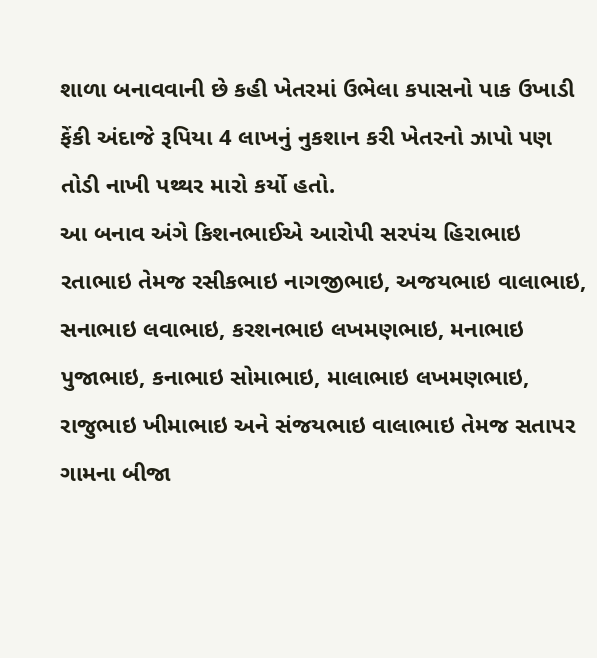શાળા બનાવવાની છે કહી ખેતરમાં ઉભેલા કપાસનો પાક ઉખાડી ફેંકી અંદાજે રૂપિયા 4 લાખનું નુકશાન કરી ખેતરનો ઝાપો પણ તોડી નાખી પથ્થર મારો કર્યો હતો.
આ બનાવ અંગે કિશનભાઈએ આરોપી સરપંચ હિરાભાઇ રતાભાઇ તેમજ રસીકભાઇ નાગજીભાઇ, અજયભાઇ વાલાભાઇ, સનાભાઇ લવાભાઇ, કરશનભાઇ લખમણભાઇ, મનાભાઇ પુજાભાઇ, કનાભાઇ સોમાભાઇ, માલાભાઇ લખમણભાઇ, રાજુભાઇ ખીમાભાઇ અને સંજયભાઇ વાલાભાઇ તેમજ સતાપર ગામના બીજા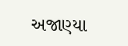અજાણ્યા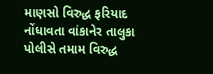માણસો વિરુદ્ધ ફરિયાદ નોંધાવતા વાંકાનેર તાલુકા પોલીસે તમામ વિરુદ્ધ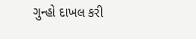ગુન્હો દાખલ કરી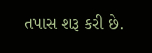તપાસ શરૂ કરી છે.